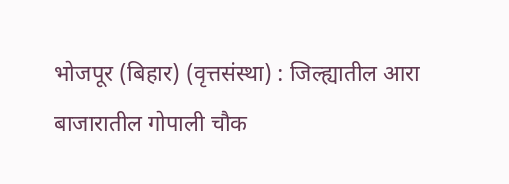भोजपूर (बिहार) (वृत्तसंस्था) : जिल्ह्यातील आरा बाजारातील गोपाली चौक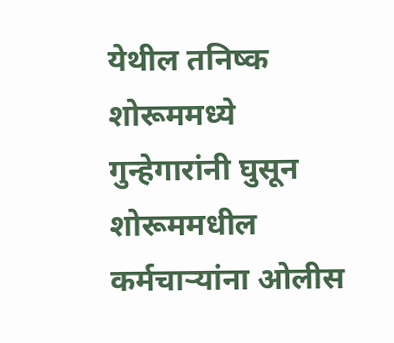येथील तनिष्क शोरूममध्ये गुन्हेगारांनी घुसून शोरूममधील कर्मचाऱ्यांना ओलीस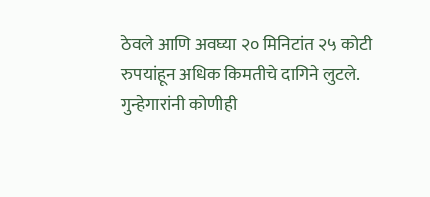ठेवले आणि अवघ्या २० मिनिटांत २५ कोटी रुपयांहून अधिक किमतीचे दागिने लुटले. गुन्हेगारांनी कोणीही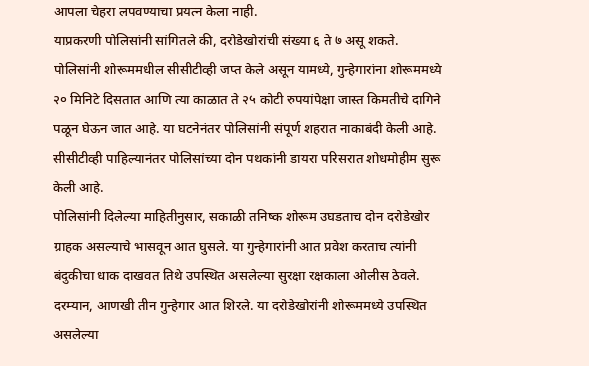आपला चेहरा लपवण्याचा प्रयत्न केला नाही.
याप्रकरणी पोलिसांनी सांगितले की, दरोडेखोरांची संख्या ६ ते ७ असू शकते. पोलिसांनी शोरूममधील सीसीटीव्ही जप्त केले असून यामध्ये, गुन्हेगारांना शोरूममध्ये २० मिनिटे दिसतात आणि त्या काळात ते २५ कोटी रुपयांपेक्षा जास्त किमतीचे दागिने पळून घेऊन जात आहे. या घटनेनंतर पोलिसांनी संपूर्ण शहरात नाकाबंदी केली आहे. सीसीटीव्ही पाहिल्यानंतर पोलिसांच्या दोन पथकांनी डायरा परिसरात शोधमोहीम सुरू केली आहे.
पोलिसांनी दिलेल्या माहितीनुसार, सकाळी तनिष्क शोरूम उघडताच दोन दरोडेखोर ग्राहक असल्याचे भासवून आत घुसले. या गुन्हेगारांनी आत प्रवेश करताच त्यांनी बंदुकीचा धाक दाखवत तिथे उपस्थित असलेल्या सुरक्षा रक्षकाला ओलीस ठेवले. दरम्यान, आणखी तीन गुन्हेगार आत शिरले. या दरोडेखोरांनी शोरूममध्ये उपस्थित असलेल्या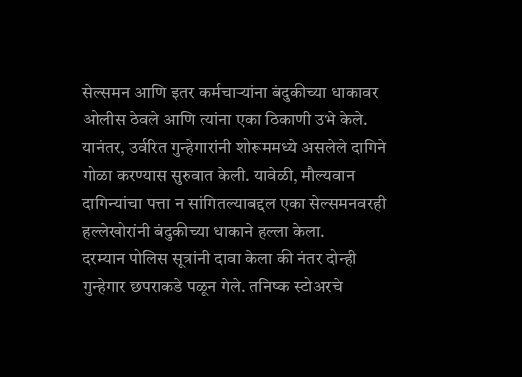सेल्समन आणि इतर कर्मचाऱ्यांना बंदुकीच्या धाकावर ओलीस ठेवले आणि त्यांना एका ठिकाणी उभे केले. यानंतर, उर्वरित गुन्हेगारांनी शोरूममध्ये असलेले दागिने गोळा करण्यास सुरुवात केली. यावेळी, मौल्यवान दागिन्यांचा पत्ता न सांगितल्याबद्दल एका सेल्समनवरही हल्लेखोरांनी बंदुकीच्या धाकाने हल्ला केला.
दरम्यान पोलिस सूत्रांनी दावा केला की नंतर दोन्ही गुन्हेगार छपराकडे पळून गेले. तनिष्क स्टोअरचे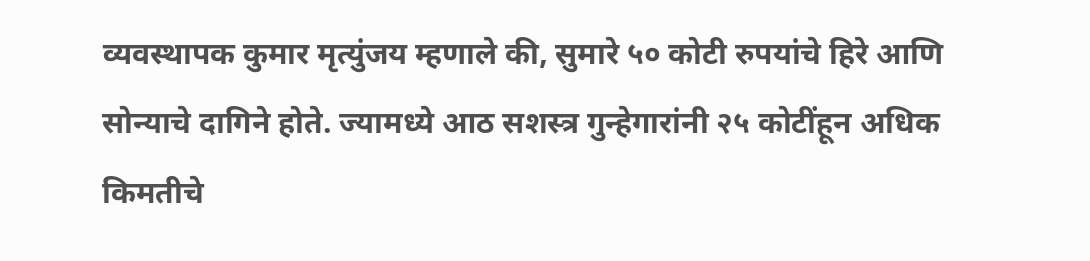व्यवस्थापक कुमार मृत्युंजय म्हणाले की, सुमारे ५० कोटी रुपयांचे हिरे आणि सोन्याचे दागिने होते. ज्यामध्ये आठ सशस्त्र गुन्हेगारांनी २५ कोटींहून अधिक किमतीचे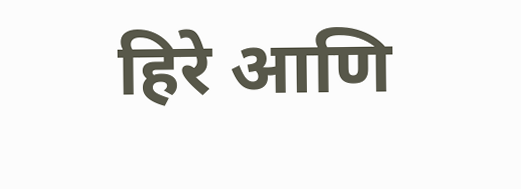हिरे आणि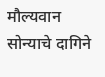मौल्यवान सोन्याचे दागिने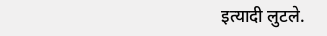इत्यादी लुटले.